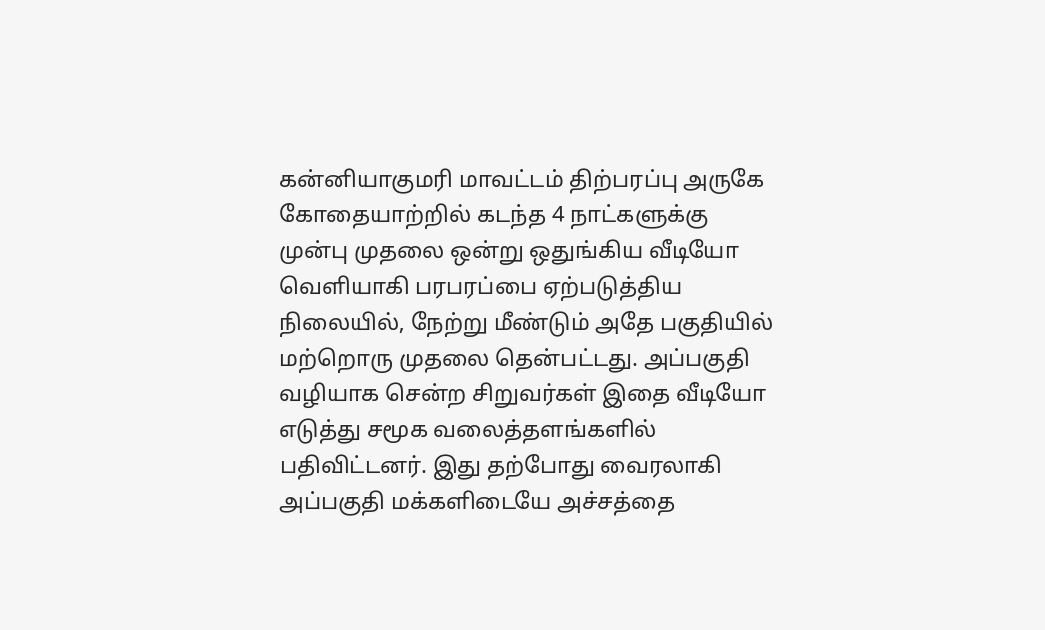கன்னியாகுமரி மாவட்டம் திற்பரப்பு அருகே கோதையாற்றில் கடந்த 4 நாட்களுக்கு முன்பு முதலை ஒன்று ஒதுங்கிய வீடியோ வெளியாகி பரபரப்பை ஏற்படுத்திய நிலையில், நேற்று மீண்டும் அதே பகுதியில் மற்றொரு முதலை தென்பட்டது. அப்பகுதி வழியாக சென்ற சிறுவர்கள் இதை வீடியோ எடுத்து சமூக வலைத்தளங்களில் பதிவிட்டனர். இது தற்போது வைரலாகி அப்பகுதி மக்களிடையே அச்சத்தை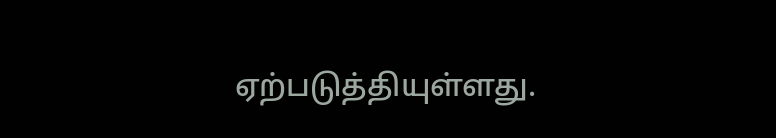ஏற்படுத்தியுள்ளது.